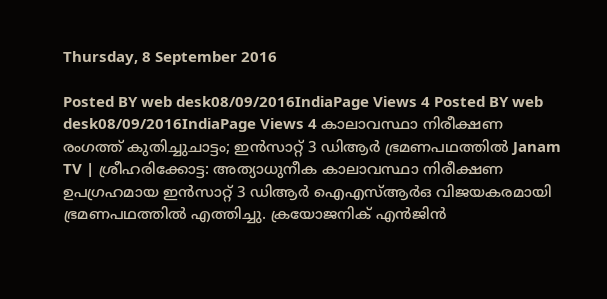Thursday, 8 September 2016

Posted BY web desk08/09/2016IndiaPage Views 4 Posted BY web desk08/09/2016IndiaPage Views 4 കാലാവസ്ഥാ നിരീക്ഷണ രംഗത്ത് കുതിച്ചുചാട്ടം; ഇന്‍സാറ്റ് 3 ഡിആര്‍ ഭ്രമണപഥത്തില്‍ Janam TV | ശ്രീഹരിക്കോട്ട: അത്യാധുനീക കാലാവസ്ഥാ നിരീക്ഷണ ഉപഗ്രഹമായ ഇന്‍സാറ്റ് 3 ഡിആര്‍ ഐഎസ്ആര്‍ഒ വിജയകരമായി ഭ്രമണപഥത്തില്‍ എത്തിച്ചു. ക്രയോജനിക് എന്‍ജിന്‍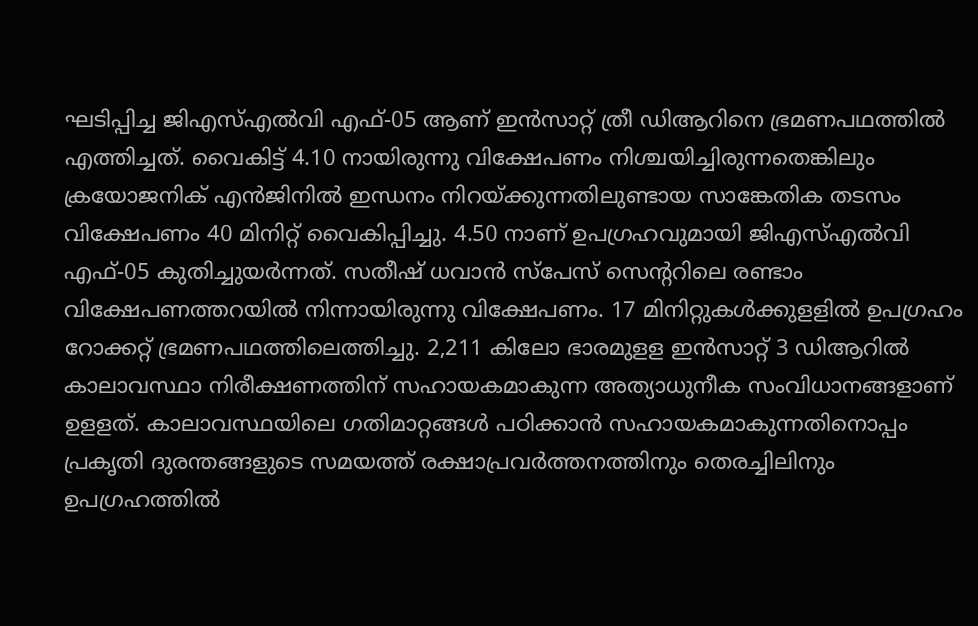ഘടിപ്പിച്ച ജിഎസ്എല്‍വി എഫ്-05 ആണ് ഇന്‍സാറ്റ് ത്രീ ഡിആറിനെ ഭ്രമണപഥത്തില്‍ എത്തിച്ചത്. വൈകിട്ട് 4.10 നായിരുന്നു വിക്ഷേപണം നിശ്ചയിച്ചിരുന്നതെങ്കിലും ക്രയോജനിക് എന്‍ജിനില്‍ ഇന്ധനം നിറയ്ക്കുന്നതിലുണ്ടായ സാങ്കേതിക തടസം വിക്ഷേപണം 40 മിനിറ്റ് വൈകിപ്പിച്ചു. 4.50 നാണ് ഉപഗ്രഹവുമായി ജിഎസ്എല്‍വി എഫ്-05 കുതിച്ചുയര്‍ന്നത്. സതീഷ് ധവാന്‍ സ്‌പേസ് സെന്ററിലെ രണ്ടാം വിക്ഷേപണത്തറയില്‍ നിന്നായിരുന്നു വിക്ഷേപണം. 17 മിനിറ്റുകള്‍ക്കുളളില്‍ ഉപഗ്രഹം റോക്കറ്റ് ഭ്രമണപഥത്തിലെത്തിച്ചു. 2,211 കിലോ ഭാരമുളള ഇന്‍സാറ്റ് 3 ഡിആറില്‍ കാലാവസ്ഥാ നിരീക്ഷണത്തിന് സഹായകമാകുന്ന അത്യാധുനീക സംവിധാനങ്ങളാണ് ഉളളത്. കാലാവസ്ഥയിലെ ഗതിമാറ്റങ്ങള്‍ പഠിക്കാന്‍ സഹായകമാകുന്നതിനൊപ്പം പ്രകൃതി ദുരന്തങ്ങളുടെ സമയത്ത് രക്ഷാപ്രവര്‍ത്തനത്തിനും തെരച്ചിലിനും ഉപഗ്രഹത്തില്‍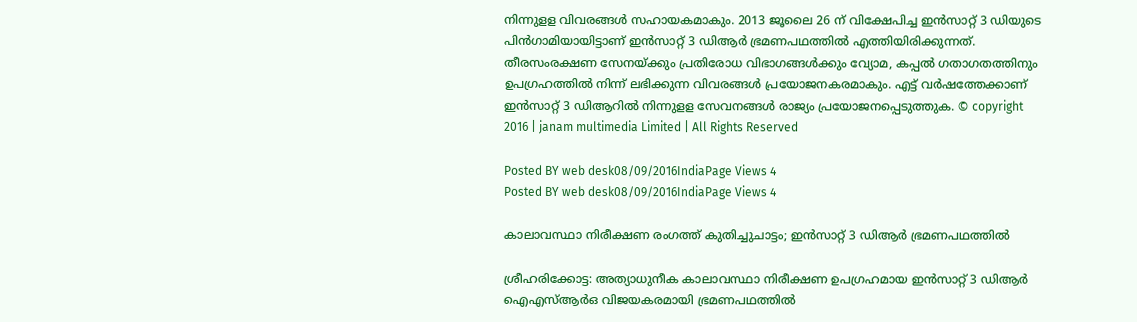നിന്നുളള വിവരങ്ങള്‍ സഹായകമാകും. 2013 ജൂലൈ 26 ന് വിക്ഷേപിച്ച ഇന്‍സാറ്റ് 3 ഡിയുടെ പിന്‍ഗാമിയായിട്ടാണ് ഇന്‍സാറ്റ് 3 ഡിആര്‍ ഭ്രമണപഥത്തില്‍ എത്തിയിരിക്കുന്നത്. തീരസംരക്ഷണ സേനയ്ക്കും പ്രതിരോധ വിഭാഗങ്ങള്‍ക്കും വ്യോമ, കപ്പല്‍ ഗതാഗതത്തിനും ഉപഗ്രഹത്തില്‍ നിന്ന് ലഭിക്കുന്ന വിവരങ്ങള്‍ പ്രയോജനകരമാകും. എട്ട് വര്‍ഷത്തേക്കാണ് ഇന്‍സാറ്റ് 3 ഡിആറില്‍ നിന്നുളള സേവനങ്ങള്‍ രാജ്യം പ്രയോജനപ്പെടുത്തുക. © copyright 2016 | janam multimedia Limited | All Rights Reserved

Posted BY web desk08/09/2016IndiaPage Views 4
Posted BY web desk08/09/2016IndiaPage Views 4

കാലാവസ്ഥാ നിരീക്ഷണ രംഗത്ത് കുതിച്ചുചാട്ടം; ഇന്‍സാറ്റ് 3 ഡിആര്‍ ഭ്രമണപഥത്തില്‍

ശ്രീഹരിക്കോട്ട: അത്യാധുനീക കാലാവസ്ഥാ നിരീക്ഷണ ഉപഗ്രഹമായ ഇന്‍സാറ്റ് 3 ഡിആര്‍ ഐഎസ്ആര്‍ഒ വിജയകരമായി ഭ്രമണപഥത്തില്‍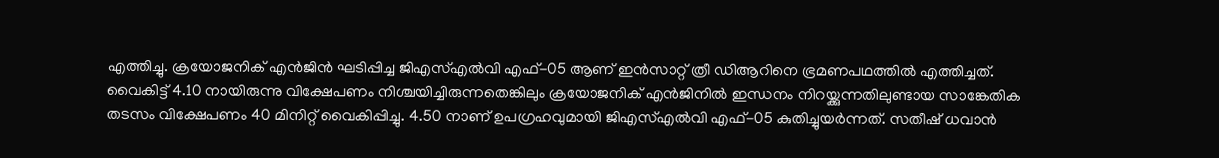എത്തിച്ചു. ക്രയോജനിക് എന്‍ജിന്‍ ഘടിപ്പിച്ച ജിഎസ്എല്‍വി എഫ്-05 ആണ് ഇന്‍സാറ്റ് ത്രീ ഡിആറിനെ ഭ്രമണപഥത്തില്‍ എത്തിച്ചത്.
വൈകിട്ട് 4.10 നായിരുന്നു വിക്ഷേപണം നിശ്ചയിച്ചിരുന്നതെങ്കിലും ക്രയോജനിക് എന്‍ജിനില്‍ ഇന്ധനം നിറയ്ക്കുന്നതിലുണ്ടായ സാങ്കേതിക തടസം വിക്ഷേപണം 40 മിനിറ്റ് വൈകിപ്പിച്ചു. 4.50 നാണ് ഉപഗ്രഹവുമായി ജിഎസ്എല്‍വി എഫ്-05 കുതിച്ചുയര്‍ന്നത്. സതീഷ് ധവാന്‍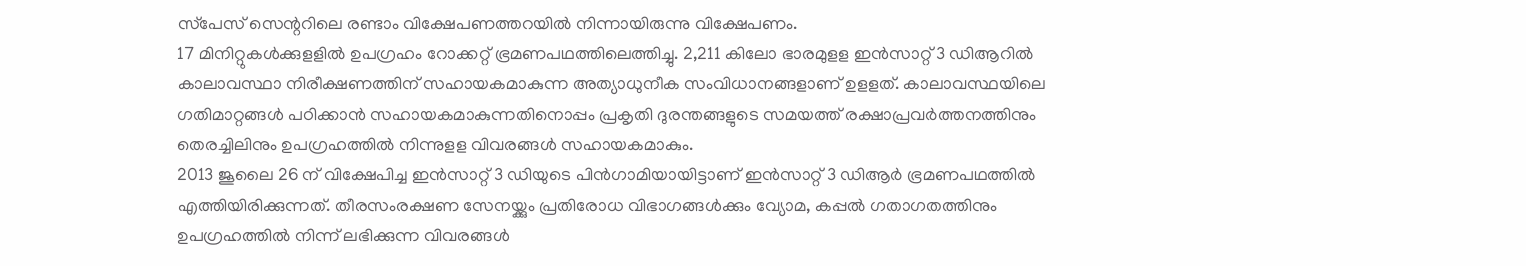സ്‌പേസ് സെന്ററിലെ രണ്ടാം വിക്ഷേപണത്തറയില്‍ നിന്നായിരുന്നു വിക്ഷേപണം.
17 മിനിറ്റുകള്‍ക്കുളളില്‍ ഉപഗ്രഹം റോക്കറ്റ് ഭ്രമണപഥത്തിലെത്തിച്ചു. 2,211 കിലോ ഭാരമുളള ഇന്‍സാറ്റ് 3 ഡിആറില്‍ കാലാവസ്ഥാ നിരീക്ഷണത്തിന് സഹായകമാകുന്ന അത്യാധുനീക സംവിധാനങ്ങളാണ് ഉളളത്. കാലാവസ്ഥയിലെ ഗതിമാറ്റങ്ങള്‍ പഠിക്കാന്‍ സഹായകമാകുന്നതിനൊപ്പം പ്രകൃതി ദുരന്തങ്ങളുടെ സമയത്ത് രക്ഷാപ്രവര്‍ത്തനത്തിനും തെരച്ചിലിനും ഉപഗ്രഹത്തില്‍ നിന്നുളള വിവരങ്ങള്‍ സഹായകമാകും.
2013 ജൂലൈ 26 ന് വിക്ഷേപിച്ച ഇന്‍സാറ്റ് 3 ഡിയുടെ പിന്‍ഗാമിയായിട്ടാണ് ഇന്‍സാറ്റ് 3 ഡിആര്‍ ഭ്രമണപഥത്തില്‍ എത്തിയിരിക്കുന്നത്. തീരസംരക്ഷണ സേനയ്ക്കും പ്രതിരോധ വിഭാഗങ്ങള്‍ക്കും വ്യോമ, കപ്പല്‍ ഗതാഗതത്തിനും ഉപഗ്രഹത്തില്‍ നിന്ന് ലഭിക്കുന്ന വിവരങ്ങള്‍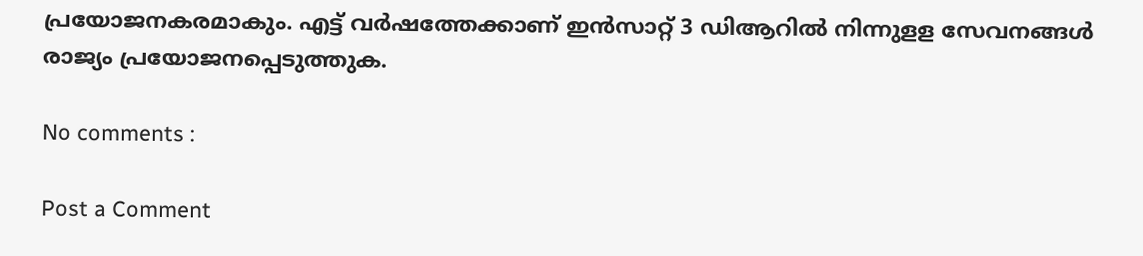പ്രയോജനകരമാകും. എട്ട് വര്‍ഷത്തേക്കാണ് ഇന്‍സാറ്റ് 3 ഡിആറില്‍ നിന്നുളള സേവനങ്ങള്‍ രാജ്യം പ്രയോജനപ്പെടുത്തുക.

No comments :

Post a Comment